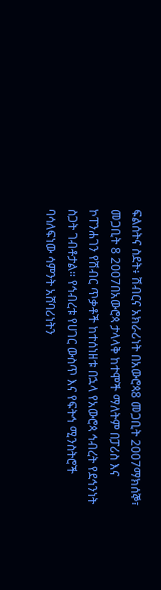ፍልሰትና ስደት፥ ሽብርና አክራሪነት በአውሮጳ8 መጋቢት 2007ማክሰኞ፣ መጋቢት 8 2007በአውሮጳ ታላላቅ ከተሞች ማለትም በፓሪስ እና ኮፐንሐገን የሽብር ጥቃቶች ከተሰነዘቱ በኋላ የአውሮጳ ኅብረት የደኅንነት ስጋት ገብቶታል። የኅብረቱ የሀገር ውስጥ እና የፍትኅ ሚንስትሮች ባሳለፍነው ሳምንት አሸባሪነትን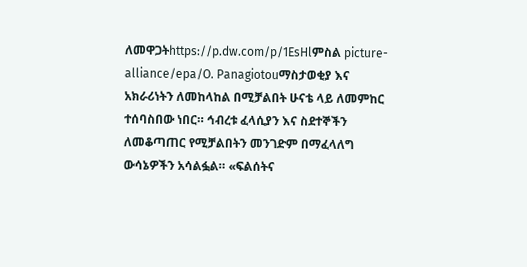ለመዋጋትhttps://p.dw.com/p/1EsHlምስል picture-alliance/epa/O. Panagiotouማስታወቂያ እና አክራሪነትን ለመከላከል በሚቻልበት ሁናቴ ላይ ለመምከር ተሰባስበው ነበር። ኅብረቱ ፈላሲያን እና ስደተኞችን ለመቆጣጠር የሚቻልበትን መንገድም በማፈላለግ ውሳኔዎችን አሳልፏል። «ፍልሰትና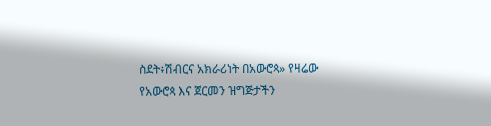ስደት፥ሽብርና አክራሪነት በአውሮጳ» የዛሬው የአውሮጳ እና ጀርመን ዝግጅታችን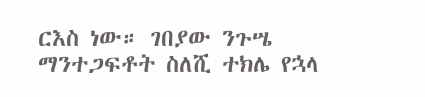ርእስ ነው። ገበያው ንጉሤ ማንተጋፍቶት ስለሺ ተክሌ የኋላ